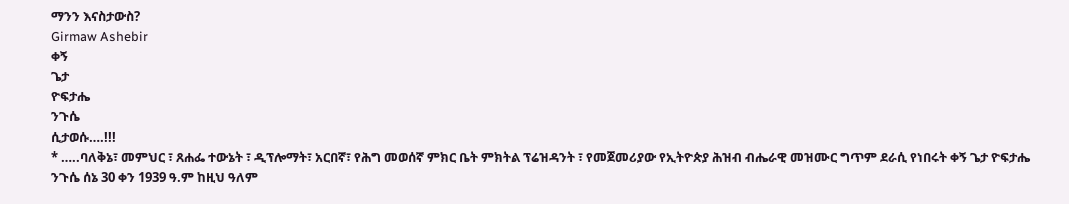ማንን እናስታውስ?
Girmaw Ashebir
ቀኝ
ጌታ
ዮፍታሔ
ንጉሴ
ሲታወሱ….!!!
* …..ባለቅኔ፣ መምህር ፣ ጸሐፌ ተውኔት ፣ ዲፕሎማት፣ አርበኛ፣ የሕግ መወሰኛ ምክር ቤት ምክትል ፕሬዝዳንት ፣ የመጀመሪያው የኢትዮጵያ ሕዝብ ብሔራዊ መዝሙር ግጥም ደራሲ የነበሩት ቀኝ ጌታ ዮፍታሔ ንጉሴ ሰኔ 30 ቀን 1939 ዓ.ም ከዚህ ዓለም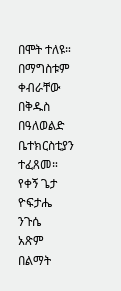በሞት ተለዩ። በማግስቱም ቀብራቸው በቅዱስ በዓለወልድ ቤተክርስቲያን ተፈጸመ።
የቀኝ ጌታ
ዮፍታሔ
ንጉሴ
አጽም
በልማት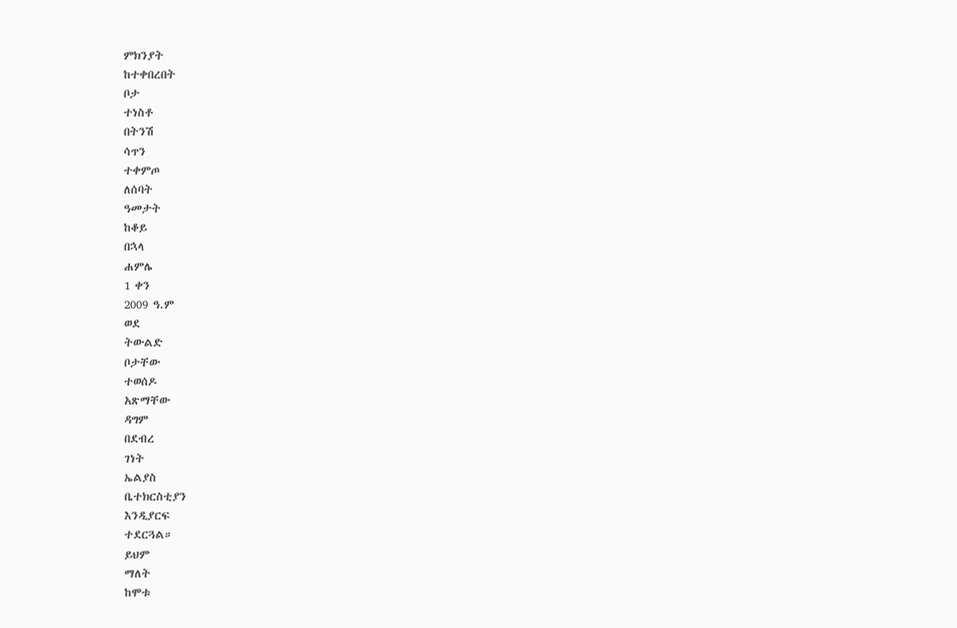ምክንያት
ከተቀበረበት
ቦታ
ተነስቶ
በትንሽ
ሳጥን
ተቀምጦ
ለሰባት
ዓመታት
ከቆይ
በኋላ
ሐምሌ
1 ቀን
2009 ዓ.ም
ወደ
ትውልድ
ቦታቸው
ተወሰዶ
አጽማቸው
ዳግም
በደብረ
ገነት
ኤልያስ
ቤተክርስቲያን
እንዲያርፍ
ተደርጓል።
ይህም
ማለት
ከሞቱ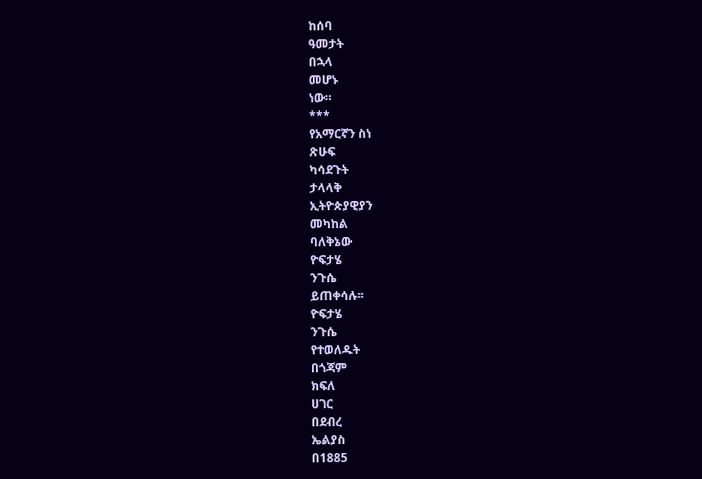ከሰባ
ዓመታት
በኋላ
መሆኑ
ነው።
***
የአማርኛን ስነ
ጽሁፍ
ካሳደጉት
ታላላቅ
ኢትዮጵያዊያን
መካከል
ባለቅኔው
ዮፍታሄ
ንጉሴ
ይጠቀሳሉ፡፡
ዮፍታሄ
ንጉሴ
የተወለዱት
በጎጃም
ክፍለ
ሀገር
በደብረ
ኤልያስ
በ1885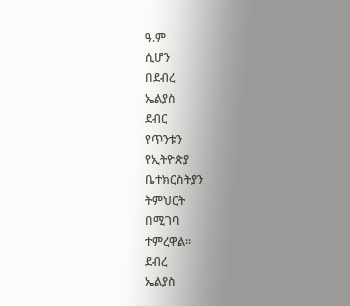ዓ.ም
ሲሆን
በደብረ
ኤልያስ
ደብር
የጥንቱን
የኢትዮጵያ
ቤተክርስትያን
ትምህርት
በሚገባ
ተምረዋል፡፡
ደብረ
ኤልያስ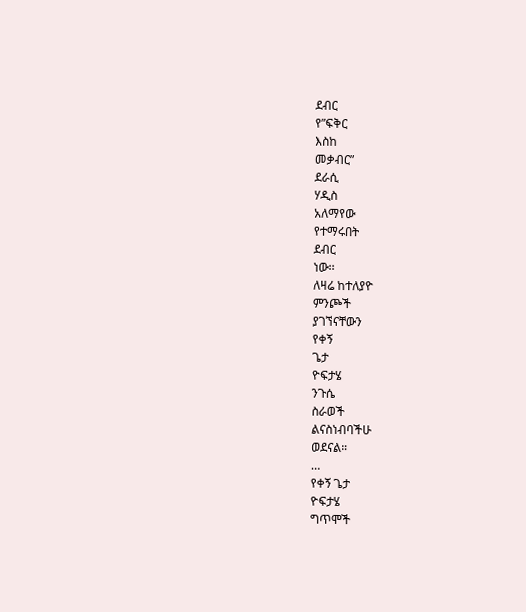ደብር
የ”ፍቅር
እስከ
መቃብር”
ደራሲ
ሃዲስ
አለማየው
የተማሩበት
ደብር
ነው፡፡
ለዛሬ ከተለያዮ
ምንጮች
ያገኘናቸውን
የቀኝ
ጌታ
ዮፍታሄ
ንጉሴ
ስራወች
ልናስነብባችሁ
ወደናል።
…
የቀኝ ጌታ
ዮፍታሄ
ግጥሞች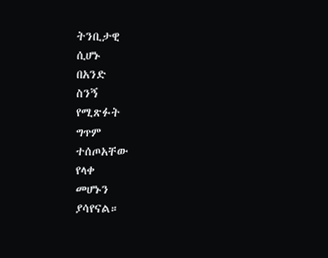ትንቢታዊ
ሲሆኑ
በአንድ
ስንኝ
የሚጽፉት
ግጥም
ተሰጦአቸው
የላቀ
መሆኑን
ያሳየናል።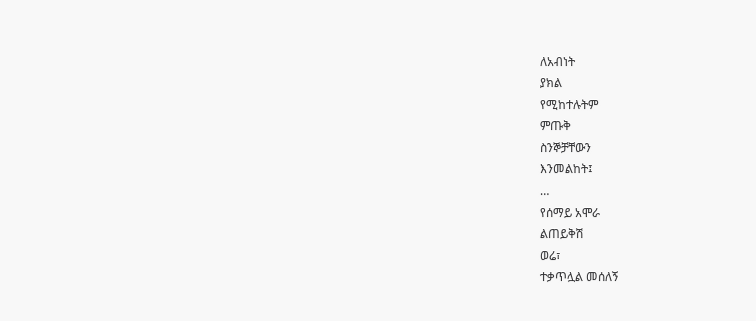ለአብነት
ያክል
የሚከተሉትም
ምጡቅ
ስንኞቻቸውን
እንመልከት፤
…
የሰማይ አሞራ
ልጠይቅሽ
ወሬ፣
ተቃጥሏል መሰለኝ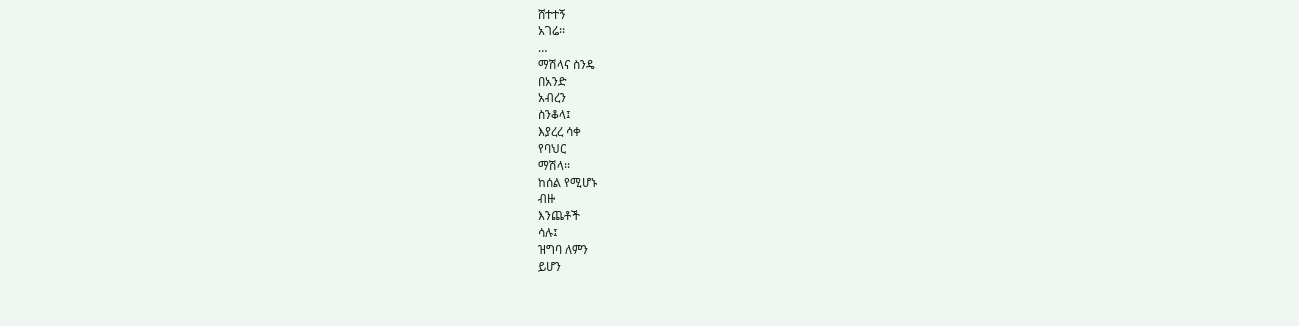ሸተተኝ
አገሬ፡፡
…
ማሽላና ስንዴ
በአንድ
አብረን
ስንቆላ፤
እያረረ ሳቀ
የባህር
ማሽላ፡፡
ከሰል የሚሆኑ
ብዙ
እንጨቶች
ሳሉ፤
ዝግባ ለምን
ይሆን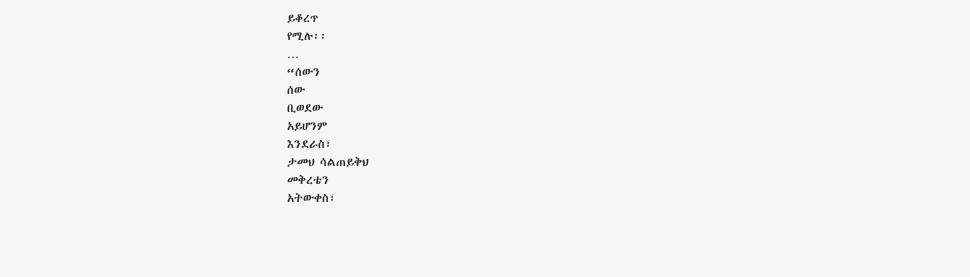ይቆረጥ
የሚሉ፡፡
…
“ሰውን
ሰው
ቢወደው
አይሆንም
እንደራስ፣
ታመህ ሳልጠይቅህ
መቅረቴን
አትውቀስ፣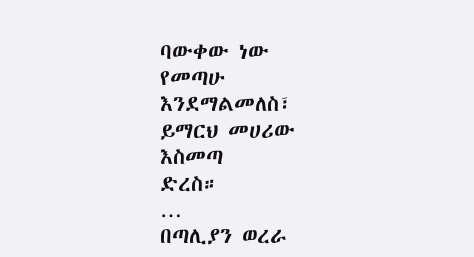ባውቀው ነው
የመጣሁ
እንደማልመለስ፣
ይማርህ መሀሪው
እስመጣ
ድረስ።
…
በጣሊያን ወረራ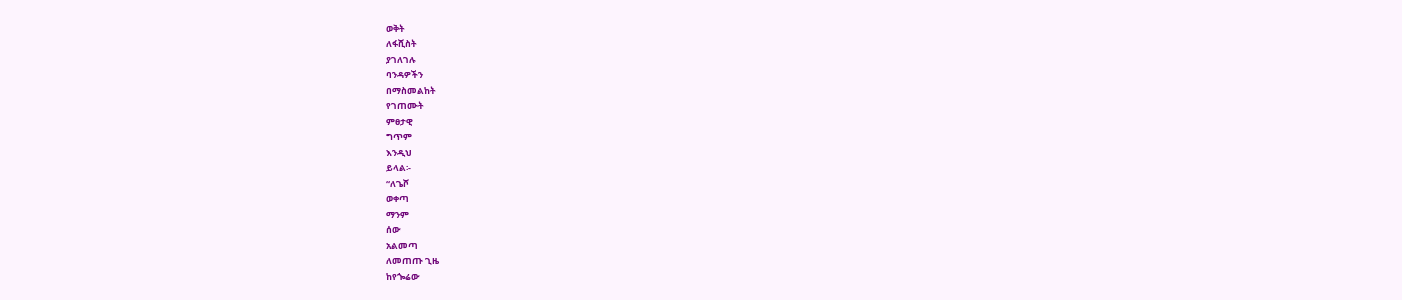ወቅት
ለፋሺስት
ያገለገሉ
ባንዳዎችን
በማስመልከት
የገጠሙት
ምፀታዊ
ግጥም
እንዲህ
ይላል፡-
“ለጌሾ
ወቀጣ
ማንም
ሰው
አልመጣ
ለመጠጡ ጊዜ
ከየጐሬው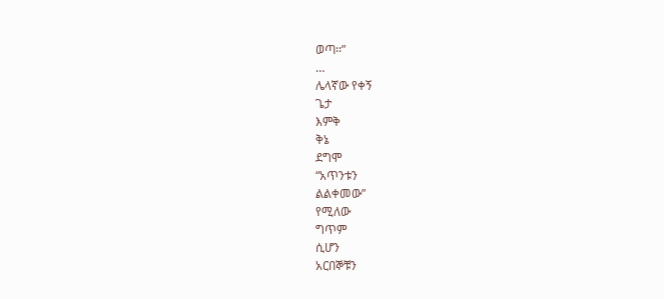ወጣ፡፡”
…
ሌላኛው የቀኝ
ጌታ
እምቅ
ቅኔ
ደግሞ
“አጥንቱን
ልልቀመው”
የሚለው
ግጥም
ሲሆን
አርበኞቹን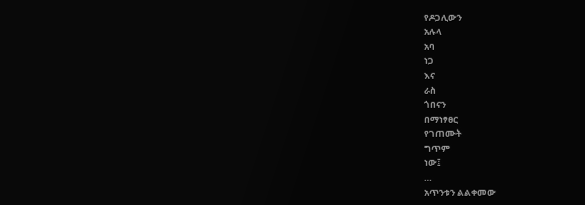የዶጋሊውን
አሉላ
አባ
ነጋ
እና
ራስ
ጎበናን
በማነፃፀር
የገጠሙት
ግጥም
ነው፤
…
አጥንቱን ልልቀመው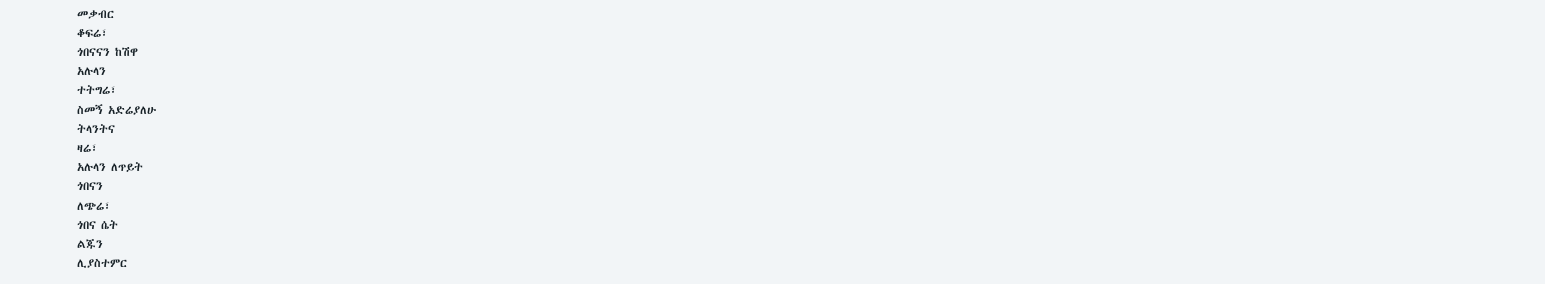መቃብር
ቆፍሬ፣
ጎበናናን ከሽዋ
አሉላን
ተትግሬ፣
ስመኝ አድሬያለሁ
ትላንትና
ዛሬ፣
አሉላን ለጥይት
ጎበናን
ለጭሬ፣
ጎበና ሴት
ልጁን
ሊያስተምር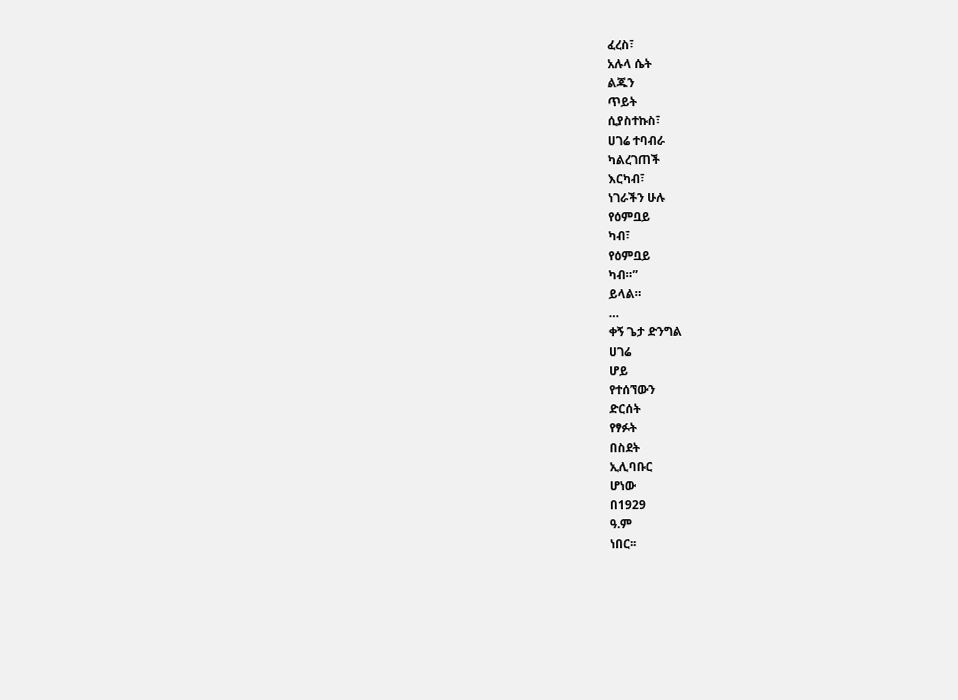ፈረስ፣
አሉላ ሴት
ልጁን
ጥይት
ሲያስተኩስ፣
ሀገሬ ተባብራ
ካልረገጠች
እርካብ፣
ነገራችን ሁሉ
የዕምቧይ
ካብ፣
የዕምቧይ
ካብ።”
ይላል።
…
ቀኝ ጌታ ድንግል
ሀገሬ
ሆይ
የተሰኘውን
ድርሰት
የፃፉት
በስደት
ኢሊባቡር
ሆነው
በ1929
ዓ.ም
ነበር፡፡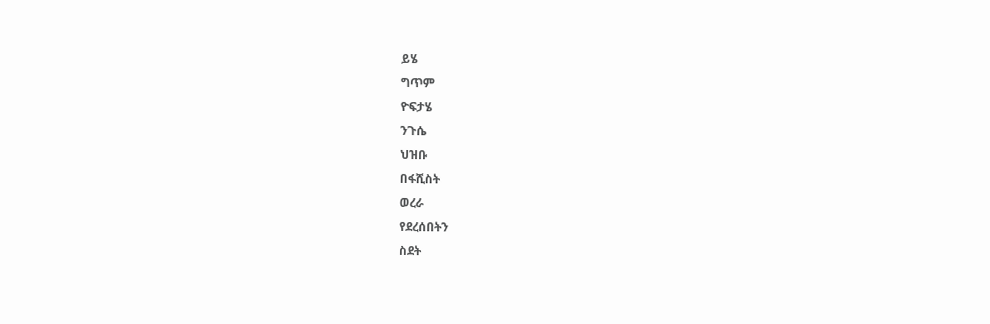ይሄ
ግጥም
ዮፍታሄ
ንጉሴ
ህዝቡ
በፋሺስት
ወረራ
የደረሰበትን
ስደት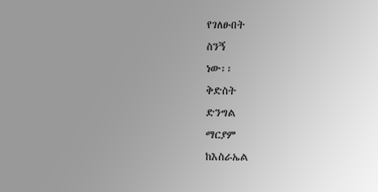የገለፁበት
ስንኝ
ነው፡፡
ቅድስት
ድንግል
ማርያም
ከእስራኤል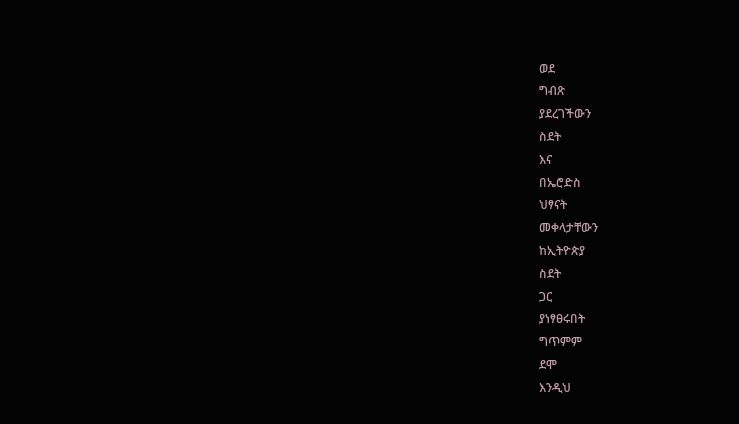ወደ
ግብጽ
ያደረገችውን
ስደት
እና
በኤሮድስ
ህፃናት
መቀላታቸውን
ከኢትዮጵያ
ስደት
ጋር
ያነፃፀሩበት
ግጥምም
ደሞ
እንዲህ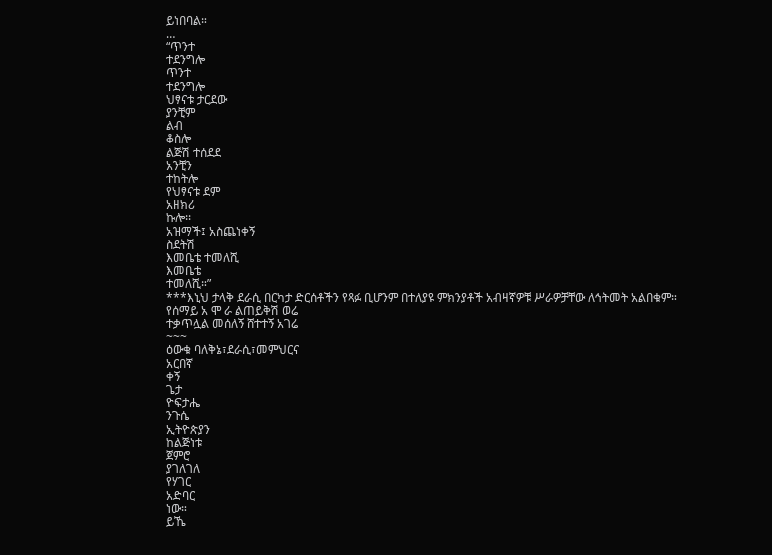ይነበባል።
…
“ጥንተ
ተደንግሎ
ጥንተ
ተደንግሎ
ህፃናቱ ታርደው
ያንቺም
ልብ
ቆስሎ
ልጅሽ ተሰደደ
አንቺን
ተከትሎ
የህፃናቱ ደም
አዘክሪ
ኩሎ፡፡
አዝማች፤ አስጨነቀኝ
ስደትሽ
እመቤቴ ተመለሺ
እመቤቴ
ተመለሺ።”
***እኒህ ታላቅ ደራሲ በርካታ ድርሰቶችን የጻፉ ቢሆንም በተለያዩ ምክንያቶች አብዛኛዎቹ ሥራዎቻቸው ለኅትመት አልበቁም።
የሰማይ አ ሞ ራ ልጠይቅሽ ወሬ
ተቃጥሏል መሰለኝ ሸተተኝ አገሬ
~~~
ዕውቁ ባለቅኔ፣ደራሲ፣መምህርና
አርበኛ
ቀኝ
ጌታ
ዮፍታሔ
ንጉሴ
ኢትዮጵያን
ከልጅነቱ
ጀምሮ
ያገለገለ
የሃገር
አድባር
ነው።
ይኼ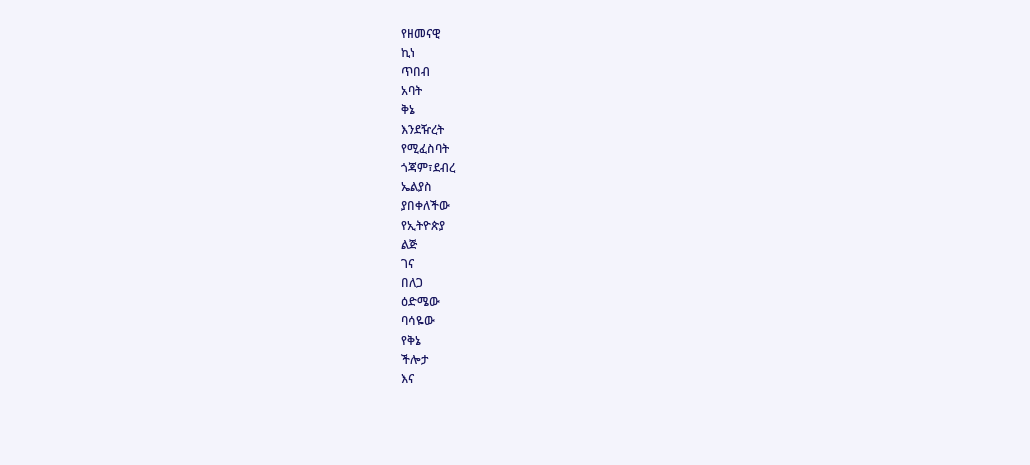የዘመናዊ
ኪነ
ጥበብ
አባት
ቅኔ
እንደዥረት
የሚፈስባት
ጎጃም፣ደብረ
ኤልያስ
ያበቀለችው
የኢትዮጵያ
ልጅ
ገና
በለጋ
ዕድሜው
ባሳዬው
የቅኔ
ችሎታ
እና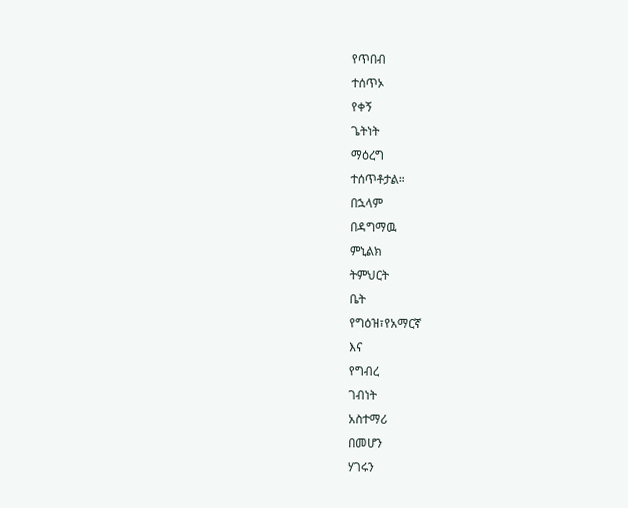የጥበብ
ተሰጥኦ
የቀኝ
ጌትነት
ማዕረግ
ተሰጥቶታል።
በኋላም
በዳግማዉ
ምኒልክ
ትምህርት
ቤት
የግዕዝ፣የአማርኛ
እና
የግብረ
ገብነት
አስተማሪ
በመሆን
ሃገሩን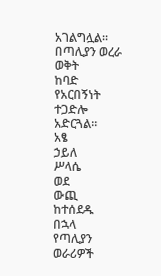አገልግሏል።
በጣሊያን ወረራ
ወቅት
ከባድ
የአርበኝነት
ተጋድሎ
አድርጓል።
አፄ
ኃይለ
ሥላሴ
ወደ
ውጪ
ከተሰደዱ
በኋላ
የጣሊያን
ወራሪዎች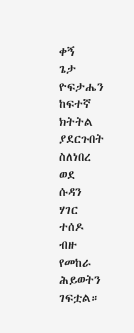ቀኝ
ጌታ
ዮፍታሔን
ከፍተኛ
ክትትል
ያደርጉበት
ስለነበረ
ወደ
ሱዳን
ሃገር
ተሰዶ
ብዙ
የመከራ
ሕይወትን
ገፍቷል።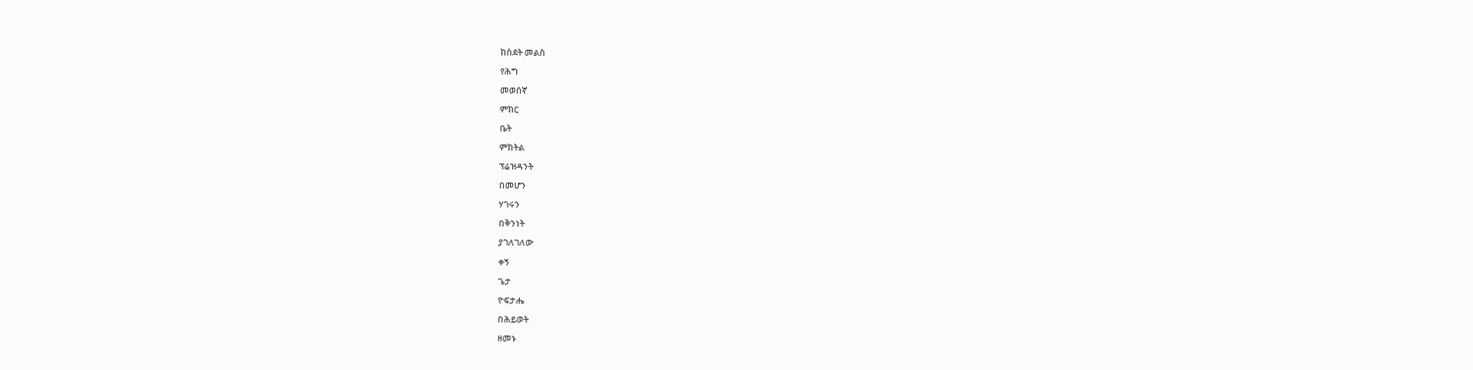ከስደት መልስ
የሕግ
መወሰኛ
ምክር
ቤት
ምክትል
ፕሬዝዳንት
በመሆን
ሃገሩን
በቅንነት
ያገለገለው
ቀኝ
ጌታ
ዮፍታሔ
በሕይወት
ዘመኑ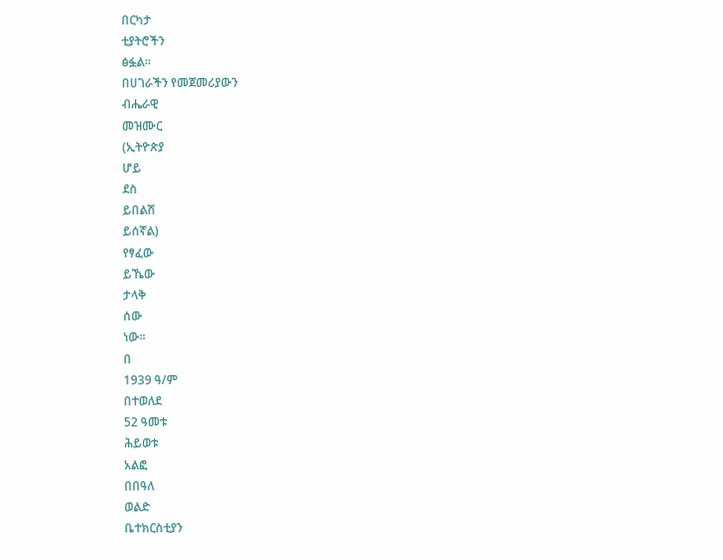በርካታ
ቲያትሮችን
ፅፏል።
በሀገራችን የመጀመሪያውን
ብሔራዊ
መዝሙር
(ኢትዮጵያ
ሆይ
ደስ
ይበልሽ
ይሰኛል)
የፃፈው
ይኼው
ታላቅ
ሰው
ነው።
በ
1939 ዓ/ም
በተወለደ
52 ዓመቱ
ሕይወቱ
አልፎ
በበዓለ
ወልድ
ቤተክርስቲያን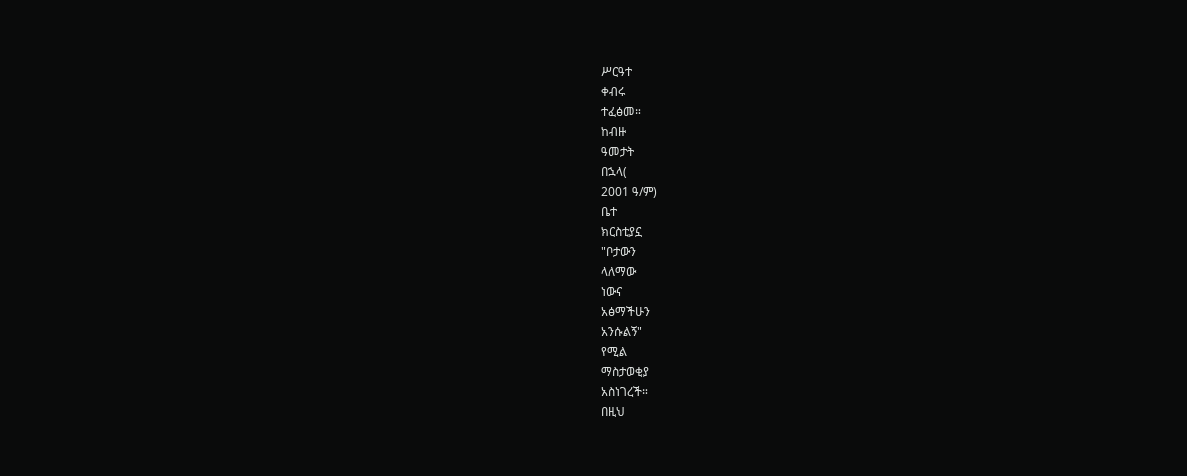ሥርዓተ
ቀብሩ
ተፈፅመ።
ከብዙ
ዓመታት
በኋላ(
2001 ዓ/ም)
ቤተ
ክርስቲያኗ
"ቦታውን
ላለማው
ነውና
አፅማችሁን
አንሱልኝ"
የሚል
ማስታወቂያ
አስነገረች።
በዚህ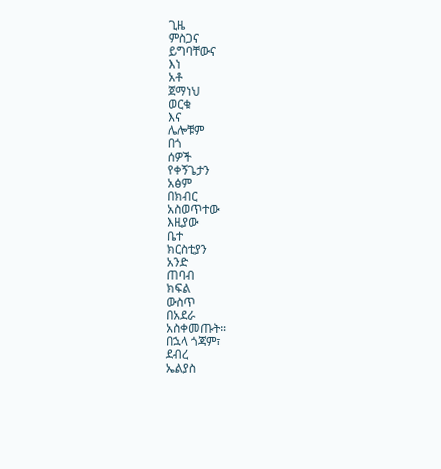ጊዜ
ምስጋና
ይግባቸውና
እነ
አቶ
ጀማነህ
ወርቁ
እና
ሌሎቹም
በጎ
ሰዎች
የቀኝጌታን
አፅም
በክብር
አስወጥተው
እዚያው
ቤተ
ክርስቲያን
አንድ
ጠባብ
ክፍል
ውስጥ
በአደራ
አስቀመጡት።
በኋላ ጎጃም፣
ደብረ
ኤልያስ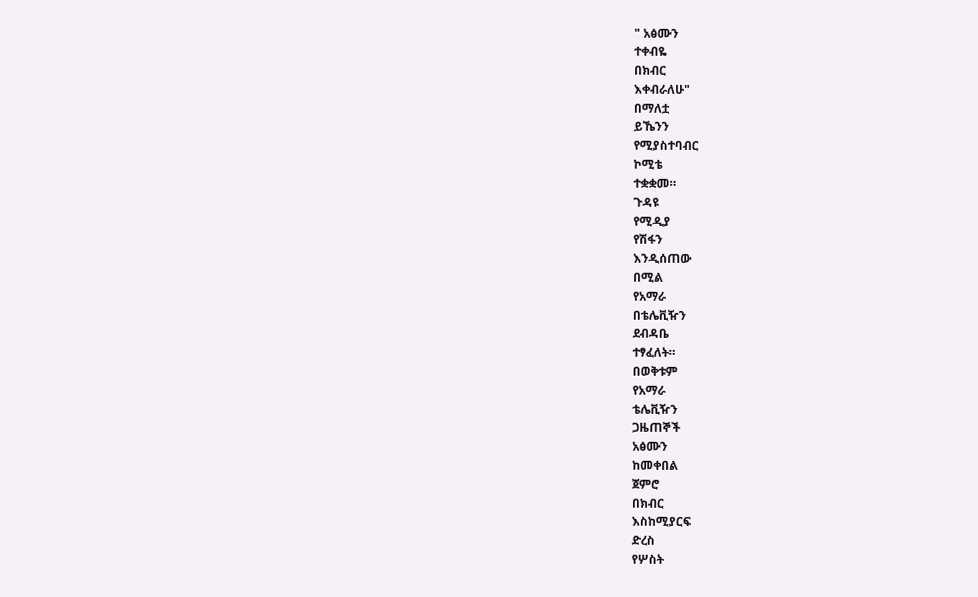" አፅሙን
ተቀብዬ
በክብር
እቀብራለሁ"
በማለቷ
ይኼንን
የሚያስተባብር
ኮሚቴ
ተቋቋመ።
ጉዳዩ
የሚዲያ
የሽፋን
እንዲሰጠው
በሚል
የአማራ
በቴሌቪዥን
ደብዳቤ
ተፃፈለት።
በወቅቱም
የአማራ
ቴሌቪዥን
ጋዜጠኞች
አፅሙን
ከመቀበል
ጀምሮ
በክብር
እስከሚያርፍ
ድረስ
የሦስት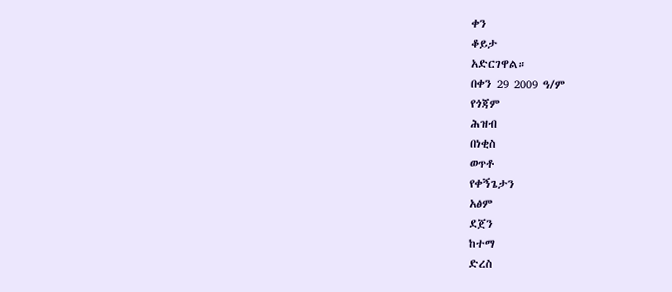ቀን
ቆይታ
አድርገዋል።
በቀን 29 2009 ዓ/ም
የጎጃም
ሕዝብ
በነቂስ
ወጥቶ
የቀኝጌታን
አፅም
ደጀን
ከተማ
ድረስ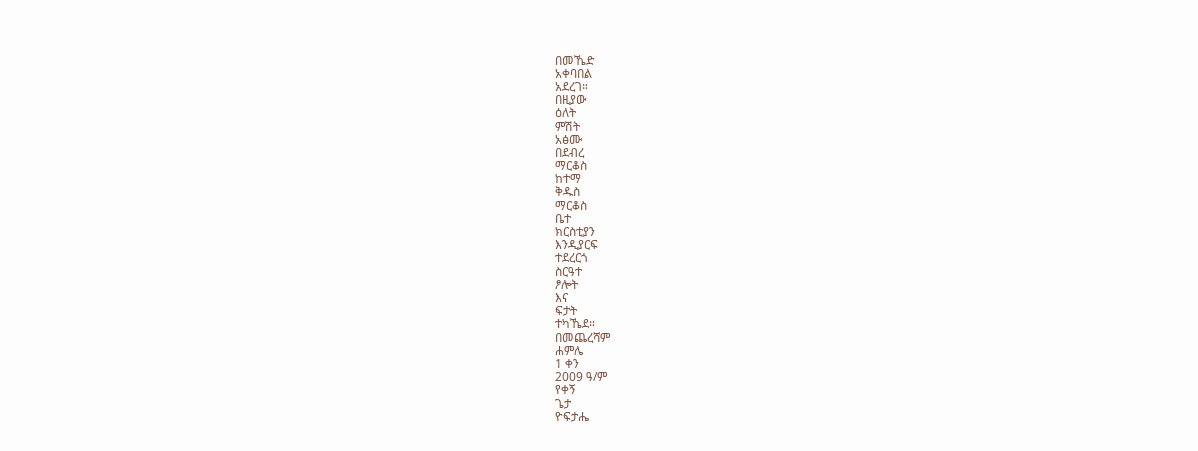በመኼድ
አቀባበል
አደረገ።
በዚያው
ዕለት
ምሽት
አፅሙ
በደብረ
ማርቆስ
ከተማ
ቅዱስ
ማርቆስ
ቤተ
ክርስቲያን
እንዲያርፍ
ተደረርጎ
ስርዓተ
ፆሎት
እና
ፍታት
ተካኼደ።
በመጨረሻም
ሐምሌ
1 ቀን
2009 ዓ/ም
የቀኝ
ጌታ
ዮፍታሔ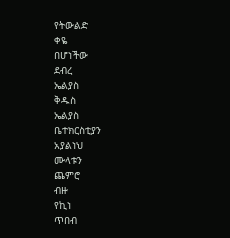የትውልድ
ቀዬ
በሆነችው
ደብረ
ኤልያስ
ቅዱስ
ኤልያስ
ቤተክርስቲያን
አያልነህ
ሙላቱን
ጨምሮ
ብዙ
የኪነ
ጥበብ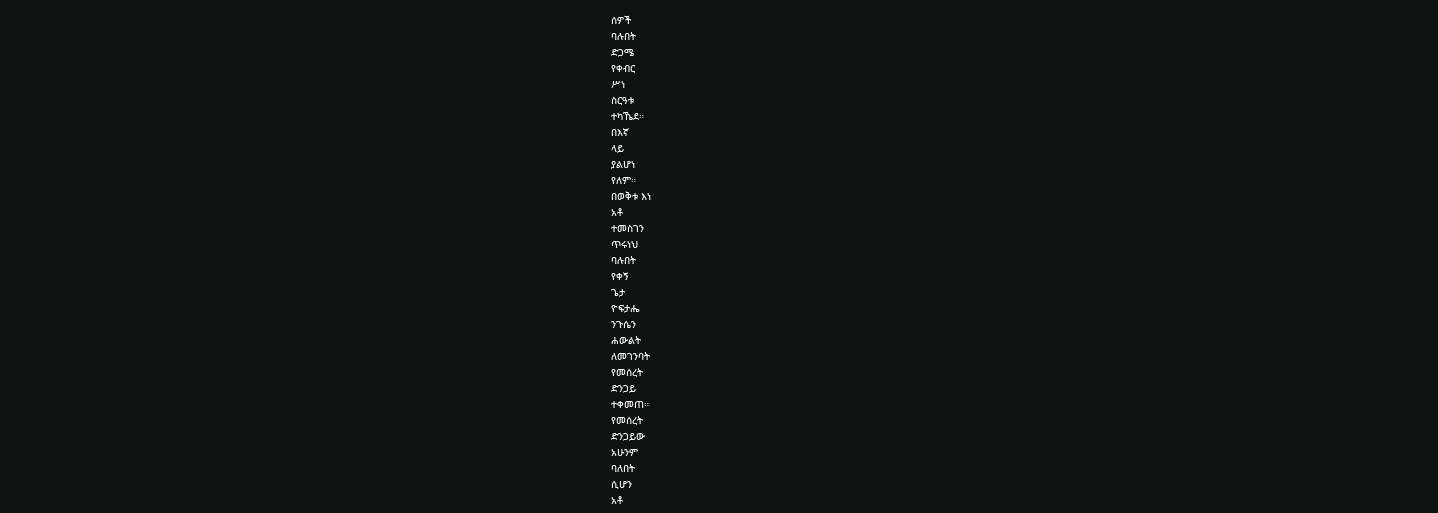ሰዎች
ባሉበት
ድጋሜ
የቀብር
ሥነ
ስርዓቱ
ተካኼደ።
በእኛ
ላይ
ያልሆነ
የለም።
በወቅቱ እነ
አቶ
ተመስገን
ጥሩነህ
ባሉበት
የቀኝ
ጌታ
ዮፍታሔ
ንጉሴን
ሐውልት
ለመገንባት
የመሰረት
ድንጋይ
ተቀመጠ።
የመሰረት
ድንጋይው
አሁንም
ባለበት
ሲሆን
አቶ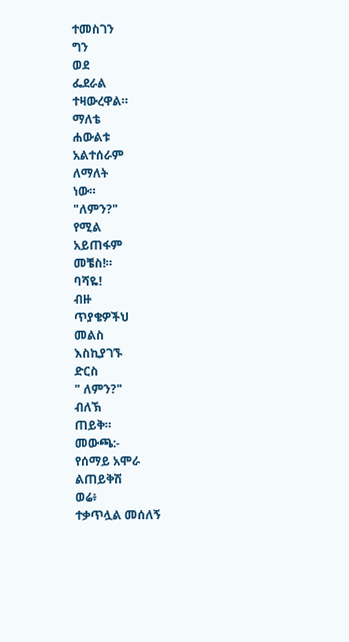ተመስገን
ግን
ወደ
ፌደራል
ተዛውረዋል።
ማለቴ
ሐውልቱ
አልተሰራም
ለማለት
ነው።
"ለምን?"
የሚል
አይጠፋም
መቼስ!።
ባሻዬ!
ብዙ
ጥያቄዎችህ
መልስ
እስኪያገኙ
ድርስ
" ለምን?"
ብለኽ
ጠይቅ።
መውጫ:-
የሰማይ አሞራ
ልጠይቅሽ
ወሬ፥
ተቃጥሏል መሰለኝ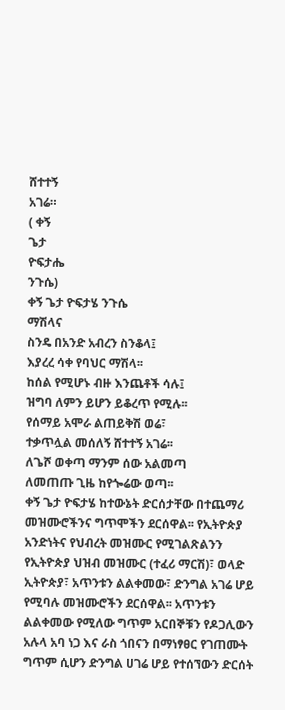ሸተተኝ
አገሬ።
( ቀኝ
ጌታ
ዮፍታሔ
ንጉሴ)
ቀኝ ጌታ ዮፍታሄ ንጉሴ
ማሽላና
ስንዴ በአንድ አብረን ስንቆላ፤
እያረረ ሳቀ የባህር ማሽላ፡፡
ከሰል የሚሆኑ ብዙ እንጨቶች ሳሉ፤
ዝግባ ለምን ይሆን ይቆረጥ የሚሉ፡፡
የሰማይ አሞራ ልጠይቅሽ ወሬ፣
ተቃጥሏል መሰለኝ ሸተተኝ አገሬ፡፡
ለጌሾ ወቀጣ ማንም ሰው አልመጣ
ለመጠጡ ጊዜ ከየጐሬው ወጣ፡፡
ቀኝ ጌታ ዮፍታሄ ከተውኔት ድርሰታቸው በተጨማሪ መዝሙሮችንና ግጥሞችን ደርሰዋል፡፡ የኢትዮጵያ አንድነትና የህብረት መዝሙር የሚገልጽልንን የኢትዮጵያ ህዝብ መዝሙር (ተፈሪ ማርሽ)፣ ወላድ ኢትዮጵያ፣ አጥንቱን ልልቀመው፣ ድንግል አገሬ ሆይ የሚባሉ መዝሙሮችን ደርሰዋል፡፡ አጥንቱን ልልቀመው የሚለው ግጥም አርበኞቹን የዶጋሊውን አሉላ አባ ነጋ እና ራስ ጎበናን በማነፃፀር የገጠሙት ግጥም ሲሆን ድንግል ሀገሬ ሆይ የተሰኘውን ድርሰት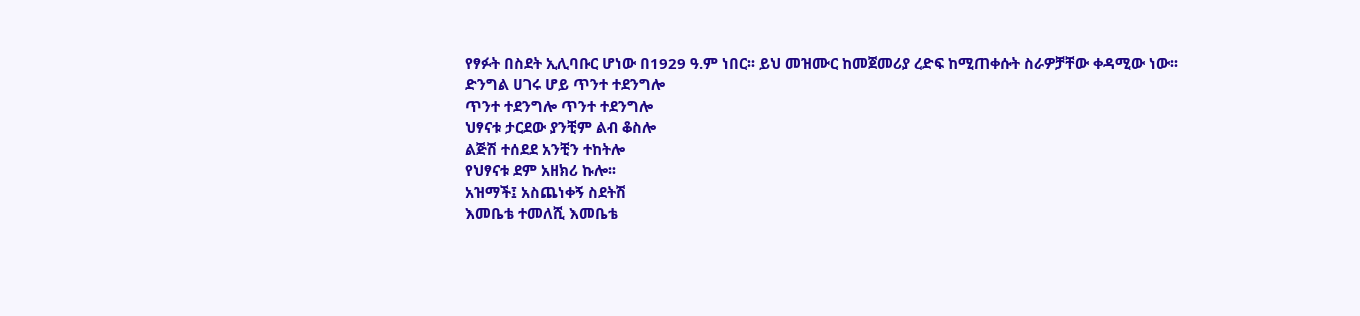የፃፉት በስደት ኢሊባቡር ሆነው በ1929 ዓ.ም ነበር፡፡ ይህ መዝሙር ከመጀመሪያ ረድፍ ከሚጠቀሱት ስራዎቻቸው ቀዳሚው ነው፡፡
ድንግል ሀገሩ ሆይ ጥንተ ተደንግሎ
ጥንተ ተደንግሎ ጥንተ ተደንግሎ
ህፃናቱ ታርደው ያንቺም ልብ ቆስሎ
ልጅሽ ተሰደደ አንቺን ተከትሎ
የህፃናቱ ደም አዘክሪ ኩሎ፡፡
አዝማች፤ አስጨነቀኝ ስደትሽ
እመቤቴ ተመለሺ እመቤቴ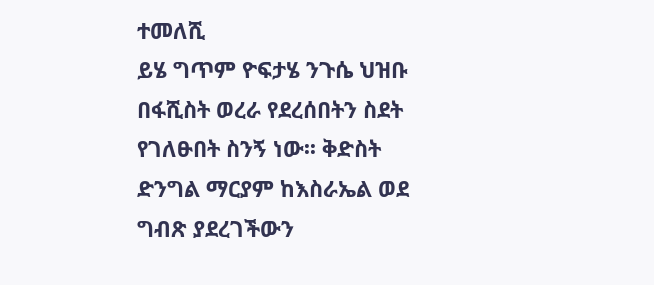ተመለሺ
ይሄ ግጥም ዮፍታሄ ንጉሴ ህዝቡ በፋሺስት ወረራ የደረሰበትን ስደት የገለፁበት ስንኝ ነው፡፡ ቅድስት ድንግል ማርያም ከእስራኤል ወደ ግብጽ ያደረገችውን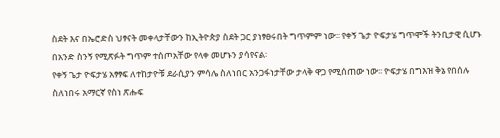ስደት እና በኤሮድስ ህፃናት መቀላታቸውን ከኢትዮጵያ ስደት ጋር ያነፃፀሩበት ግጥምም ነው፡፡ የቀኝ ጌታ ዮፍታሄ ግጥሞች ትንቢታዊ ሲሆኑ በአንድ ስንኝ የሚጽፉት ግጥም ተሰጦአቸው የላቀ መሆኑን ያሳየናል፡
የቀኝ ጌታ ዮፍታሄ አፃፃፍ ለተከታዮቹ ደራሲያን ምሳሌ ስለነበር አንጋፋነታቸው ታላቅ ዋጋ የሚሰጠው ነው፡፡ ዮፍታሄ በግእዝ ቅኔ የበሰሉ ስለነበሩ አማርኛ የስነ ጽሑፍ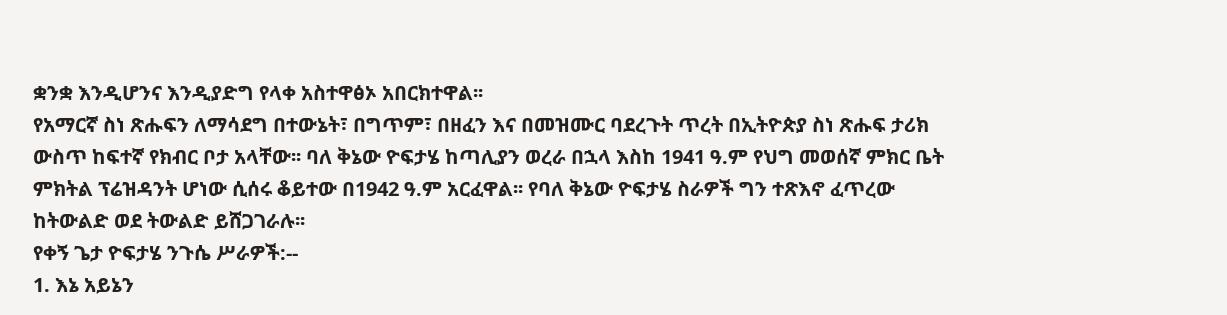ቋንቋ እንዲሆንና እንዲያድግ የላቀ አስተዋፅኦ አበርክተዋል፡፡
የአማርኛ ስነ ጽሑፍን ለማሳደግ በተውኔት፣ በግጥም፣ በዘፈን እና በመዝሙር ባደረጉት ጥረት በኢትዮጵያ ስነ ጽሑፍ ታሪክ ውስጥ ከፍተኛ የክብር ቦታ አላቸው፡፡ ባለ ቅኔው ዮፍታሄ ከጣሊያን ወረራ በኋላ እስከ 1941 ዓ.ም የህግ መወሰኛ ምክር ቤት ምክትል ፕሬዝዳንት ሆነው ሲሰሩ ቆይተው በ1942 ዓ.ም አርፈዋል፡፡ የባለ ቅኔው ዮፍታሄ ስራዎች ግን ተጽእኖ ፈጥረው ከትውልድ ወደ ትውልድ ይሸጋገራሉ፡፡
የቀኝ ጌታ ዮፍታሄ ንጉሴ ሥራዎች:--
1. እኔ አይኔን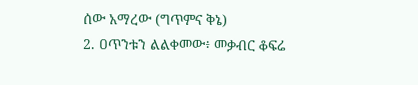ሰው አማረው (ግጥምና ቅኔ)
2. ዐጥንቱን ልልቀመው፥ መቃብር ቆፍሬ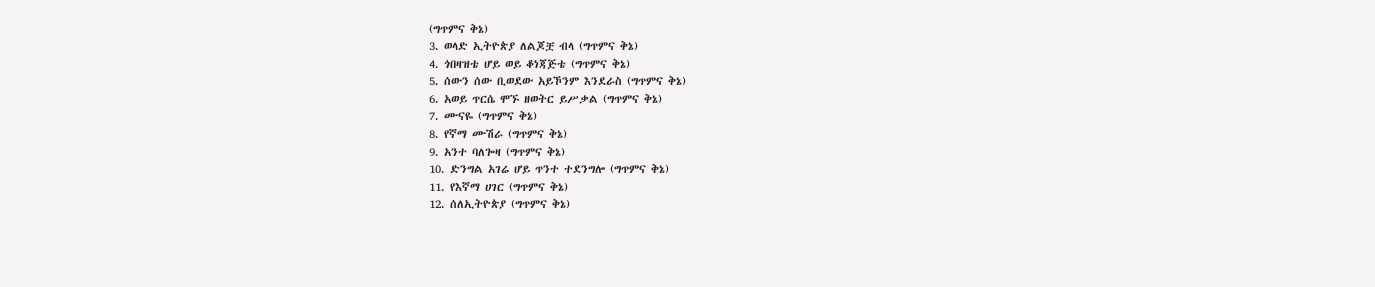(ግጥምና ቅኔ)
3. ወላድ ኢትዮጵያ ለልጆቿ ብላ (ግጥምና ቅኔ)
4. ጎበዛዝቴ ሆይ ወይ ቆነጃጅቴ (ግጥምና ቅኔ)
5. ሰውን ሰው ቢወደው አይኾንም እንደራስ (ግጥምና ቅኔ)
6. አወይ ጥርሴ ሞኙ ዘወትር ይሥቃል (ግጥምና ቅኔ)
7. ሙናዬ (ግጥምና ቅኔ)
8. የኛማ ሙሽራ (ግጥምና ቅኔ)
9. አንተ ባለጐዛ (ግጥምና ቅኔ)
10. ድንግል አገሬ ሆይ ጥንተ ተደንግሎ (ግጥምና ቅኔ)
11. የእኛማ ሀገር (ግጥምና ቅኔ)
12. ሰለኢትዮጵያ (ግጥምና ቅኔ)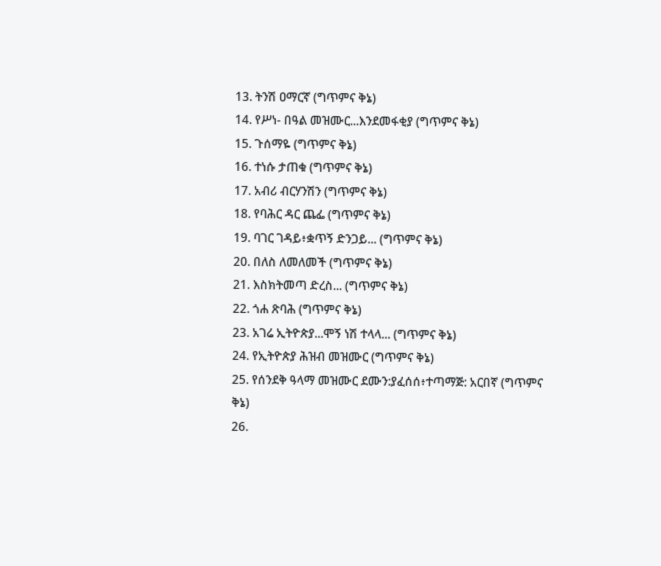13. ትንሽ ዐማርኛ (ግጥምና ቅኔ)
14. የሥነ- በዓል መዝሙር...እንደመፋቂያ (ግጥምና ቅኔ)
15. ጉሰማዬ (ግጥምና ቅኔ)
16. ተነሱ ታጠቁ (ግጥምና ቅኔ)
17. አብሪ ብርሃንሽን (ግጥምና ቅኔ)
18. የባሕር ዳር ጨፌ (ግጥምና ቅኔ)
19. ባገር ገዳይ፥ቋጥኝ ድንጋይ... (ግጥምና ቅኔ)
20. በለስ ለመለመች (ግጥምና ቅኔ)
21. እስክትመጣ ድረስ... (ግጥምና ቅኔ)
22. ጎሐ ጽባሕ (ግጥምና ቅኔ)
23. አገሬ ኢትዮጵያ...ሞኝ ነሽ ተላላ... (ግጥምና ቅኔ)
24. የኢትዮጵያ ሕዝብ መዝሙር (ግጥምና ቅኔ)
25. የሰንደቅ ዓላማ መዝሙር ደሙን:ያፈሰሰ፥ተጣማጅ: አርበኛ (ግጥምና ቅኔ)
26.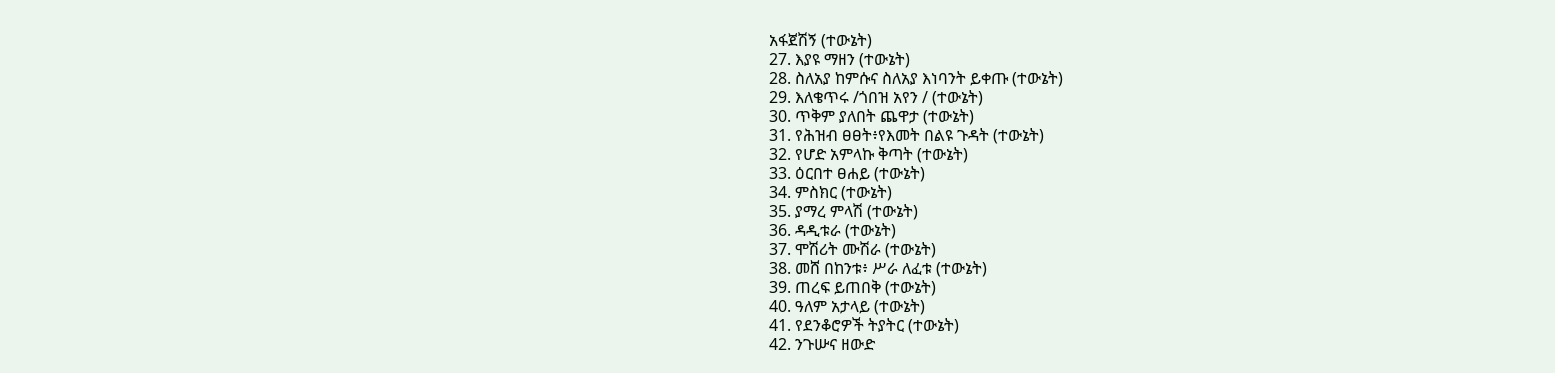አፋጀሽኝ (ተውኔት)
27. እያዩ ማዘን (ተውኔት)
28. ስለአያ ከምሱና ስለአያ እነባንት ይቀጡ (ተውኔት)
29. እለቄጥሩ /ጎበዝ አየን / (ተውኔት)
30. ጥቅም ያለበት ጨዋታ (ተውኔት)
31. የሕዝብ ፀፀት፥የእመት በልዩ ጉዳት (ተውኔት)
32. የሆድ አምላኩ ቅጣት (ተውኔት)
33. ዕርበተ ፀሐይ (ተውኔት)
34. ምስክር (ተውኔት)
35. ያማረ ምላሽ (ተውኔት)
36. ዳዲቱራ (ተውኔት)
37. ሞሽሪት ሙሽራ (ተውኔት)
38. መሸ በከንቱ፥ ሥራ ለፈቱ (ተውኔት)
39. ጠረፍ ይጠበቅ (ተውኔት)
40. ዓለም አታላይ (ተውኔት)
41. የደንቆሮዎች ትያትር (ተውኔት)
42. ንጉሡና ዘውድ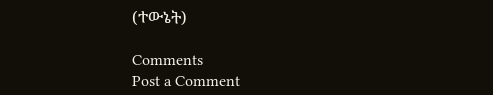(ተውኔት)

Comments
Post a Comment